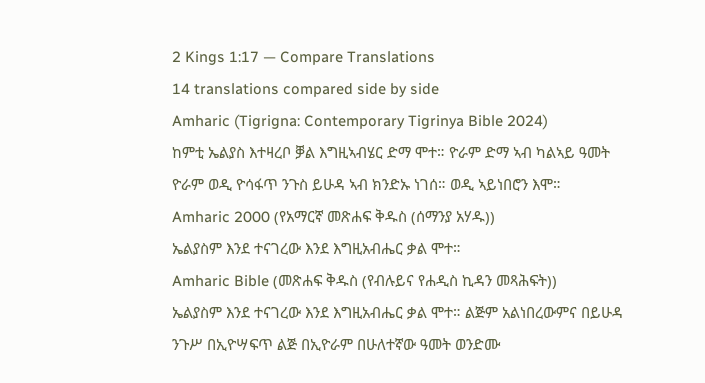2 Kings 1:17 — Compare Translations
14 translations compared side by side
Amharic (Tigrigna: Contemporary Tigrinya Bible 2024)
ከምቲ ኤልያስ እተዛረቦ ቓል እግዚኣብሄር ድማ ሞተ። ዮራም ድማ ኣብ ካልኣይ ዓመት ዮራም ወዲ ዮሳፋጥ ንጉስ ይሁዳ ኣብ ክንድኡ ነገሰ። ወዲ ኣይነበሮን እሞ።
Amharic 2000 (የአማርኛ መጽሐፍ ቅዱስ (ሰማንያ አሃዱ))
ኤልያስም እንደ ተናገረው እንደ እግዚአብሔር ቃል ሞተ።
Amharic Bible (መጽሐፍ ቅዱስ (የብሉይና የሐዲስ ኪዳን መጻሕፍት))
ኤልያስም እንደ ተናገረው እንደ እግዚአብሔር ቃል ሞተ። ልጅም አልነበረውምና በይሁዳ ንጉሥ በኢዮሣፍጥ ልጅ በኢዮራም በሁለተኛው ዓመት ወንድሙ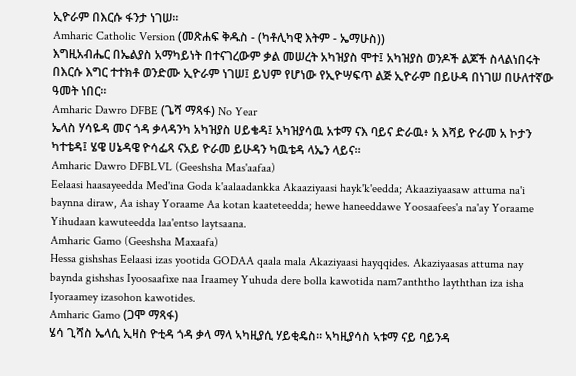ኢዮራም በእርሱ ፋንታ ነገሠ።
Amharic Catholic Version (መጽሐፍ ቅዱስ - (ካቶሊካዊ እትም - ኤማሁስ))
እግዚአብሔር በኤልያስ አማካይነት በተናገረውም ቃል መሠረት አካዝያስ ሞተ፤ አካዝያስ ወንዶች ልጆች ስላልነበሩት በእርሱ እግር ተተክቶ ወንድሙ ኢዮራም ነገሠ፤ ይህም የሆነው የኢዮሣፍጥ ልጅ ኢዮራም በይሁዳ በነገሠ በሁለተኛው ዓመት ነበር።
Amharic Dawro DFBE (ጌሻ ማጻፋ) No Year
ኤላስ ሃሳዬዳ መና ጎዳ ቃላዳንካ አካዝያስ ሀይቄዳ፤ አካዝያሳዉ አቱማ ናእ ባይና ድራዉ፥ አ እሻይ ዮራመ አ ኮታን ካተቴዳ፤ ሄዌ ሀኔዳዌ ዮሳፌጻ ናአይ ዮራመ ይሁዳን ካዉቴዳ ላኤን ላይና።
Amharic Dawro DFBLVL (Geeshsha Mas'aafaa)
Eelaasi haasayeedda Med'ina Goda k'aalaadankka Akaaziyaasi hayk'k'eedda; Akaaziyaasaw attuma na'i baynna diraw, Aa ishay Yoraame Aa kotan kaateteedda; hewe haneeddawe Yoosaafees'a na'ay Yoraame Yihudaan kawuteedda laa'entso laytsaana.
Amharic Gamo (Geeshsha Maxaafa)
Hessa gishshas Eelaasi izas yootida GODAA qaala mala Akaziyaasi hayqqides. Akaziyaasas attuma nay baynda gishshas Iyoosaafixe naa Iraamey Yuhuda dere bolla kawotida nam7anththo layththan iza isha Iyoraamey izasohon kawotides.
Amharic Gamo (ጋሞ ማጻፋ)
ሄሳ ጊሻስ ኤላሲ ኢዛስ ዮቲዳ ጎዳ ቃላ ማላ ኣካዚያሲ ሃይቂዴስ። ኣካዚያሳስ ኣቱማ ናይ ባይንዳ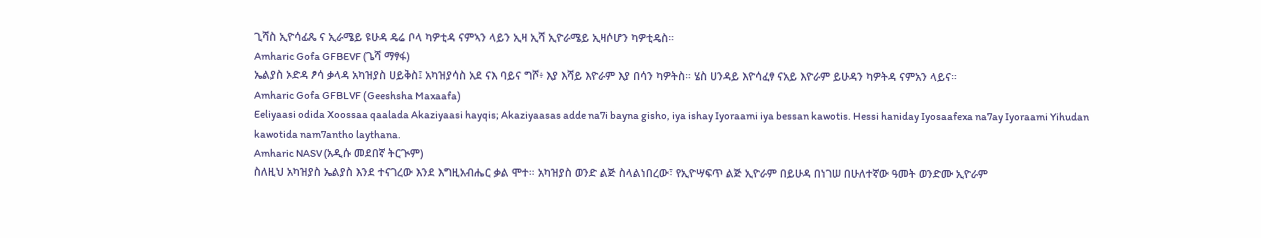ጊሻስ ኢዮሳፊጼ ና ኢራሜይ ዩሁዳ ዴሬ ቦላ ካዎቲዳ ናምኣን ላይን ኢዛ ኢሻ ኢዮራሜይ ኢዛሶሆን ካዎቲዴስ።
Amharic Gofa GFBEVF (ጌሻ ማፃፋ)
ኤልያስ ኦድዳ ፆሳ ቃላዳ አካዝያስ ሀይቅስ፤ አካዝያሳስ አደ ናእ ባይና ግሾ፥ እያ እሻይ እዮራም እያ በሳን ካዎትስ። ሄስ ሀንዳይ እዮሳፈፃ ናአይ እዮራም ይሁዳን ካዎትዳ ናምአን ላይና።
Amharic Gofa GFBLVF (Geeshsha Maxaafa)
Eeliyaasi odida Xoossaa qaalada Akaziyaasi hayqis; Akaziyaasas adde na7i bayna gisho, iya ishay Iyoraami iya bessan kawotis. Hessi haniday Iyosaafexa na7ay Iyoraami Yihudan kawotida nam7antho laythana.
Amharic NASV (አዲሱ መደበኛ ትርጒም)
ስለዚህ አካዝያስ ኤልያስ እንደ ተናገረው እንደ እግዚአብሔር ቃል ሞተ። አካዝያስ ወንድ ልጅ ስላልነበረው፣ የኢዮሣፍጥ ልጅ ኢዮራም በይሁዳ በነገሠ በሁለተኛው ዓመት ወንድሙ ኢዮራም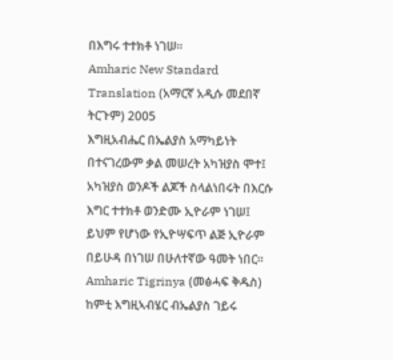በእግሩ ተተክቶ ነገሠ።
Amharic New Standard Translation (አማርኛ አዲሱ መደበኛ ትርጉም) 2005
እግዚአብሔር በኤልያስ አማካይነት በተናገረውም ቃል መሠረት አካዝያስ ሞተ፤ አካዝያስ ወንዶች ልጆች ስላልነበሩት በእርሱ እግር ተተክቶ ወንድሙ ኢዮራም ነገሠ፤ ይህም የሆነው የኢዮሣፍጥ ልጅ ኢዮራም በይሁዳ በነገሠ በሁለተኛው ዓመት ነበር።
Amharic Tigrinya (መፅሓፍ ቅዱስ)
ከምቲ እግዚኣብሄር ብኤልያስ ገይሩ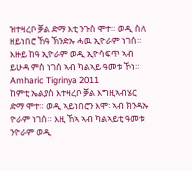ዝተዛረቦ ቓል ድማ እቲ ንጉስ ሞተ። ወዲ ስለ ዘይነበሮ ኸዓ ኽንድኡ ሓዉ ኢዮራም ነገሰ። እዙይ ከዓ ኢዮራም ወዲ ኢዮሳፍጥ ኣብ ይሁዳ ምስ ነገሰ ኣብ ካልኣይ ዓመቱ ኾነ።
Amharic Tigrinya 2011
ከምቲ ኤልያስ እተዛረቦ ቓል እግዚኣብሄር ድማ ሞተ። ወዲ ኣይነበሮን እሞ፡ ኣብ ክንዳኡ ዮራም ነገሰ። እዚ ኸኣ ኣብ ካልኣይቲ ዓመቱ ንዮራም ወዲ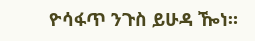ዮሳፋጥ ንጉስ ይሁዳ ዀነ።